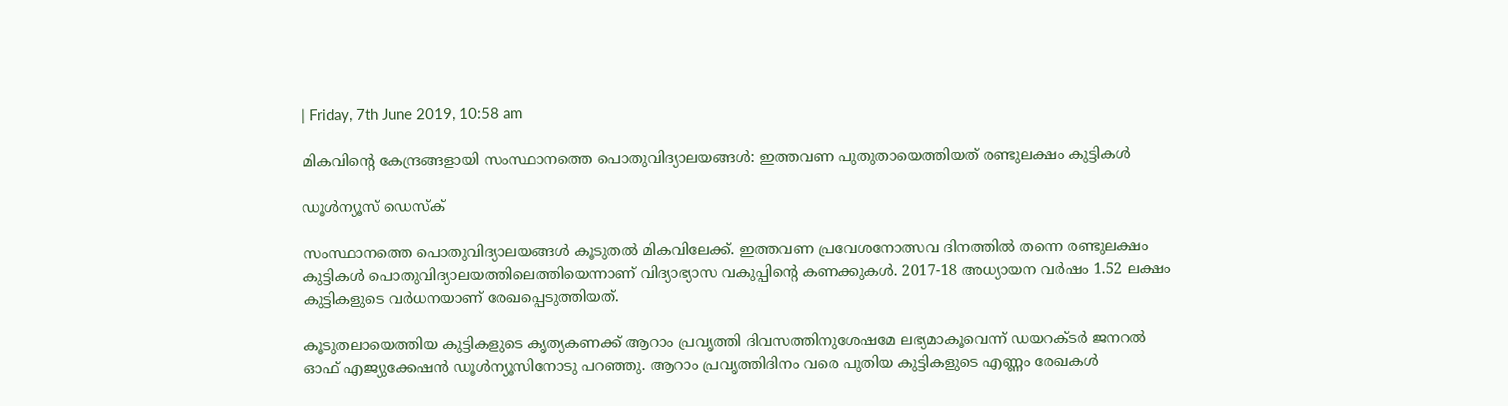| Friday, 7th June 2019, 10:58 am

മികവിന്റെ കേന്ദ്രങ്ങളായി സംസ്ഥാനത്തെ പൊതുവിദ്യാലയങ്ങള്‍: ഇത്തവണ പുതുതായെത്തിയത് രണ്ടുലക്ഷം കുട്ടികള്‍

ഡൂള്‍ന്യൂസ് ഡെസ്‌ക്

സംസ്ഥാനത്തെ പൊതുവിദ്യാലയങ്ങള്‍ കൂടുതല്‍ മികവിലേക്ക്. ഇത്തവണ പ്രവേശനോത്സവ ദിനത്തില്‍ തന്നെ രണ്ടുലക്ഷം കുട്ടികള്‍ പൊതുവിദ്യാലയത്തിലെത്തിയെന്നാണ് വിദ്യാഭ്യാസ വകുപ്പിന്റെ കണക്കുകള്‍. 2017-18 അധ്യായന വര്‍ഷം 1.52 ലക്ഷം കുട്ടികളുടെ വര്‍ധനയാണ് രേഖപ്പെടുത്തിയത്.

കൂടുതലായെത്തിയ കുട്ടികളുടെ കൃത്യകണക്ക് ആറാം പ്രവൃത്തി ദിവസത്തിനുശേഷമേ ലഭ്യമാകൂവെന്ന് ഡയറക്ടര്‍ ജനറല്‍ ഓഫ് എജ്യുക്കേഷന്‍ ഡൂള്‍ന്യൂസിനോടു പറഞ്ഞു. ആറാം പ്രവൃത്തിദിനം വരെ പുതിയ കുട്ടികളുടെ എണ്ണം രേഖകള്‍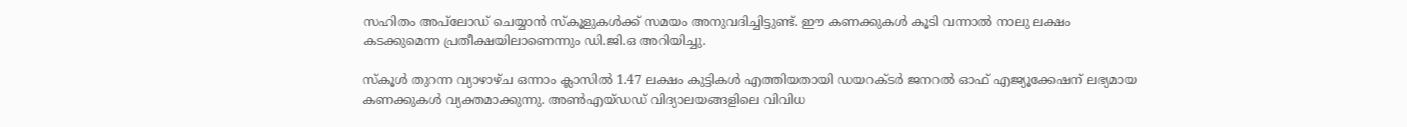സഹിതം അപ്‌ലോഡ്‌ ചെയ്യാന്‍ സ്‌കൂളുകള്‍ക്ക് സമയം അനുവദിച്ചിട്ടുണ്ട്. ഈ കണക്കുകള്‍ കൂടി വന്നാല്‍ നാലു ലക്ഷം കടക്കുമെന്ന പ്രതീക്ഷയിലാണെന്നും ഡി.ജി.ഒ അറിയിച്ചു.

സ്‌കൂള്‍ തുറന്ന വ്യാഴാഴ്ച ഒന്നാം ക്ലാസില്‍ 1.47 ലക്ഷം കുട്ടികള്‍ എത്തിയതായി ഡയറക്ടര്‍ ജനറല്‍ ഓഫ് എജ്യൂക്കേഷന് ലഭ്യമായ കണക്കുകള്‍ വ്യക്തമാക്കുന്നു. അണ്‍എയ്ഡഡ് വിദ്യാലയങ്ങളിലെ വിവിധ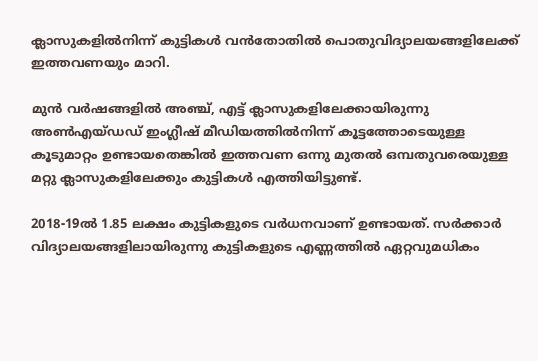ക്ലാസുകളില്‍നിന്ന് കുട്ടികള്‍ വന്‍തോതില്‍ പൊതുവിദ്യാലയങ്ങളിലേക്ക് ഇത്തവണയും മാറി.

മുന്‍ വര്‍ഷങ്ങളില്‍ അഞ്ച്, എട്ട് ക്ലാസുകളിലേക്കായിരുന്നു അണ്‍എയ്ഡഡ് ഇംഗ്ലീഷ് മീഡിയത്തില്‍നിന്ന് കൂട്ടത്തോടെയുള്ള കൂടുമാറ്റം ഉണ്ടായതെങ്കില്‍ ഇത്തവണ ഒന്നു മുതല്‍ ഒമ്പതുവരെയുള്ള മറ്റു ക്ലാസുകളിലേക്കും കുട്ടികള്‍ എത്തിയിട്ടുണ്ട്.

2018-19ല്‍ 1.85 ലക്ഷം കുട്ടികളുടെ വര്‍ധനവാണ് ഉണ്ടായത്. സര്‍ക്കാര്‍ വിദ്യാലയങ്ങളിലായിരുന്നു കുട്ടികളുടെ എണ്ണത്തില്‍ ഏറ്റവുമധികം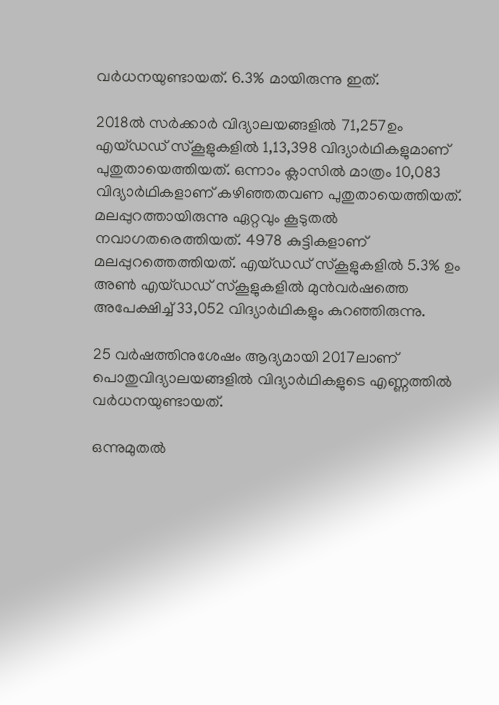വര്‍ധനയുണ്ടായത്. 6.3% മായിരുന്നു ഇത്.

2018ല്‍ സര്‍ക്കാര്‍ വിദ്യാലയങ്ങളില്‍ 71,257ഉം എയ്ഡഡ് സ്‌കൂളുകളില്‍ 1,13,398 വിദ്യാര്‍ഥികളുമാണ് പുതുതായെത്തിയത്. ഒന്നാം ക്ലാസില്‍ മാത്രം 10,083 വിദ്യാര്‍ഥികളാണ് കഴിഞ്ഞതവണ പുതുതായെത്തിയത്. മലപ്പുറത്തായിരുന്നു ഏറ്റവും കൂടുതല്‍ നവാഗതരെത്തിയത്. 4978 കുട്ടികളാണ് മലപ്പുറത്തെത്തിയത്. എയ്ഡഡ് സ്‌കൂളുകളില്‍ 5.3% ഉം അണ്‍ എയ്ഡഡ് സ്‌കൂളുകളില്‍ മുന്‍വര്‍ഷത്തെ അപേക്ഷിച്ച് 33,052 വിദ്യാര്‍ഥികളും കുറഞ്ഞിരുന്നു.

25 വര്‍ഷത്തിനുശേഷം ആദ്യമായി 2017ലാണ് പൊതുവിദ്യാലയങ്ങളില്‍ വിദ്യാര്‍ഥികളുടെ എണ്ണത്തില്‍ വര്‍ധനയുണ്ടായത്.

ഒന്നുമുതല്‍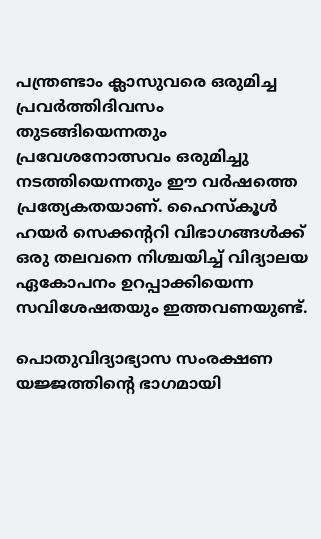പന്ത്രണ്ടാം ക്ലാസുവരെ ഒരുമിച്ച പ്രവര്‍ത്തിദിവസം തുടങ്ങിയെന്നതും പ്രവേശനോത്സവം ഒരുമിച്ചു നടത്തിയെന്നതും ഈ വര്‍ഷത്തെ പ്രത്യേകതയാണ്. ഹൈസ്‌കൂള്‍ ഹയര്‍ സെക്കന്ററി വിഭാഗങ്ങള്‍ക്ക് ഒരു തലവനെ നിശ്ചയിച്ച് വിദ്യാലയ ഏകോപനം ഉറപ്പാക്കിയെന്ന സവിശേഷതയും ഇത്തവണയുണ്ട്.

പൊതുവിദ്യാഭ്യാസ സംരക്ഷണ യജ്ജത്തിന്റെ ഭാഗമായി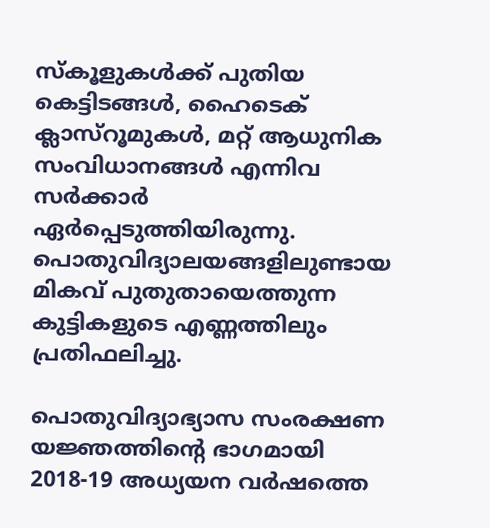സ്‌കൂളുകള്‍ക്ക് പുതിയ കെട്ടിടങ്ങള്‍, ഹൈടെക് ക്ലാസ്‌റൂമുകള്‍, മറ്റ് ആധുനിക സംവിധാനങ്ങള്‍ എന്നിവ സര്‍ക്കാര്‍ ഏര്‍പ്പെടുത്തിയിരുന്നു. പൊതുവിദ്യാലയങ്ങളിലുണ്ടായ മികവ് പുതുതായെത്തുന്ന കുട്ടികളുടെ എണ്ണത്തിലും പ്രതിഫലിച്ചു.

പൊതുവിദ്യാഭ്യാസ സംരക്ഷണ യജ്ഞത്തിന്റെ ഭാഗമായി 2018-19 അധ്യയന വര്‍ഷത്തെ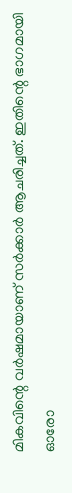മികവിന്റെ വര്‍ഷമായാണ് സര്‍ക്കാര്‍ ആചരിച്ചത്. ഇതിന്റെ ഭാഗമായി ഓരോ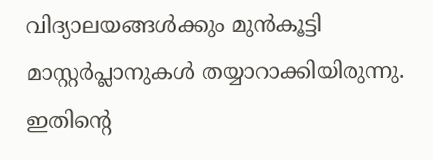വിദ്യാലയങ്ങള്‍ക്കും മുന്‍കൂട്ടി മാസ്റ്റര്‍പ്ലാനുകള്‍ തയ്യാറാക്കിയിരുന്നു. ഇതിന്റെ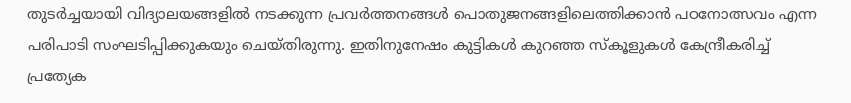തുടര്‍ച്ചയായി വിദ്യാലയങ്ങളില്‍ നടക്കുന്ന പ്രവര്‍ത്തനങ്ങള്‍ പൊതുജനങ്ങളിലെത്തിക്കാന്‍ പഠനോത്സവം എന്ന പരിപാടി സംഘടിപ്പിക്കുകയും ചെയ്തിരുന്നു. ഇതിനുനേഷം കുട്ടികള്‍ കുറഞ്ഞ സ്‌കൂളുകള്‍ കേന്ദ്രീകരിച്ച് പ്രത്യേക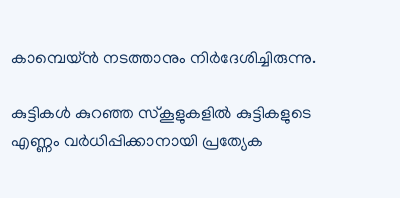കാമ്പെയ്ന്‍ നടത്താനും നിര്‍ദേശിച്ചിരുന്നു.

കുട്ടികള്‍ കുറഞ്ഞ സ്‌കൂളുകളില്‍ കുട്ടികളുടെ എണ്ണം വര്‍ധിപ്പിക്കാനായി പ്രത്യേക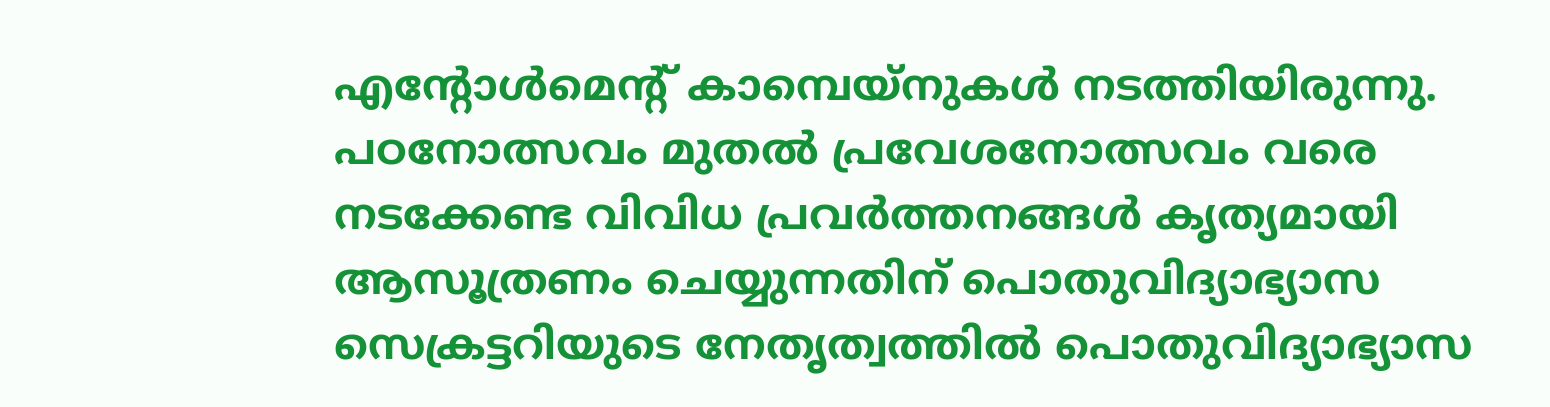എന്റോള്‍മെന്റ് കാമ്പെയ്‌നുകള്‍ നടത്തിയിരുന്നു. പഠനോത്സവം മുതല്‍ പ്രവേശനോത്സവം വരെ നടക്കേണ്ട വിവിധ പ്രവര്‍ത്തനങ്ങള്‍ കൃത്യമായി ആസൂത്രണം ചെയ്യുന്നതിന് പൊതുവിദ്യാഭ്യാസ സെക്രട്ടറിയുടെ നേതൃത്വത്തില്‍ പൊതുവിദ്യാഭ്യാസ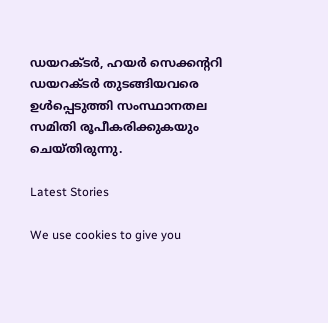ഡയറക്ടര്‍, ഹയര്‍ സെക്കന്ററി ഡയറക്ടര്‍ തുടങ്ങിയവരെ ഉള്‍പ്പെടുത്തി സംസ്ഥാനതല സമിതി രൂപീകരിക്കുകയും ചെയ്തിരുന്നു.

Latest Stories

We use cookies to give you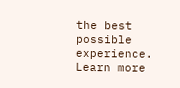the best possible experience. Learn more